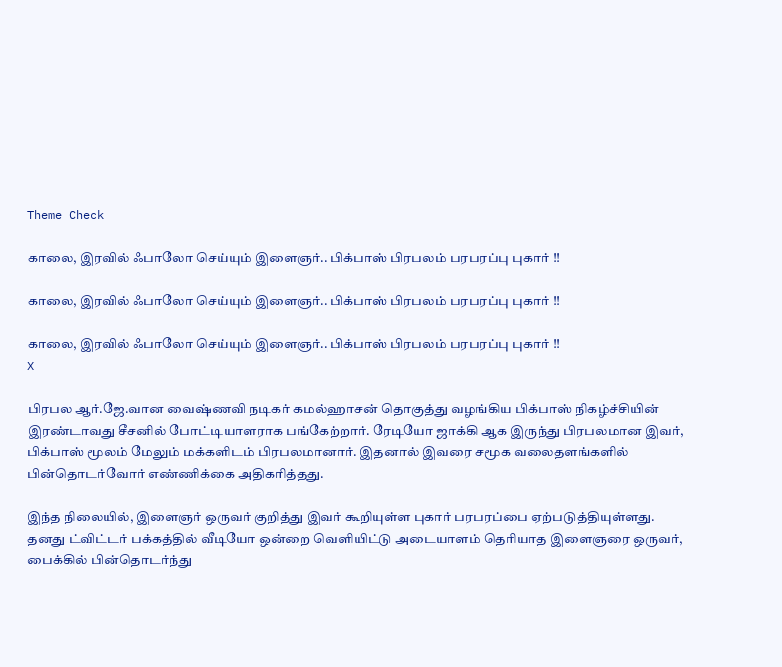Theme Check

காலை, இரவில் ஃபாலோ செய்யும் இளைஞர்.. பிக்பாஸ் பிரபலம் பரபரப்பு புகார் !!

காலை, இரவில் ஃபாலோ செய்யும் இளைஞர்.. பிக்பாஸ் பிரபலம் பரபரப்பு புகார் !!

காலை, இரவில் ஃபாலோ செய்யும் இளைஞர்.. பிக்பாஸ் பிரபலம் பரபரப்பு புகார் !!
X

பிரபல ஆர்.ஜே.வான வைஷ்ணவி நடிகர் கமல்ஹாசன் தொகுத்து வழங்கிய பிக்பாஸ் நிகழ்ச்சியின் இரண்டாவது சீசனில் போட்டியாளராக பங்கேற்றார். ரேடியோ ஜாக்கி ஆக இருந்து பிரபலமான இவர், பிக்பாஸ் மூலம் மேலும் மக்களிடம் பிரபலமானார். இதனால் இவரை சமூக வலைதளங்களில் பின்தொடர்வோர் எண்ணிக்கை அதிகரித்தது.

இந்த நிலையில், இளைஞர் ஒருவர் குறித்து இவர் கூறியுள்ள புகார் பரபரப்பை ஏற்படுத்தியுள்ளது. தனது ட்விட்டர் பக்கத்தில் வீடியோ ஒன்றை வெளியிட்டு அடையாளம் தெரியாத இளைஞரை ஒருவர், பைக்கில் பின்தொடர்ந்து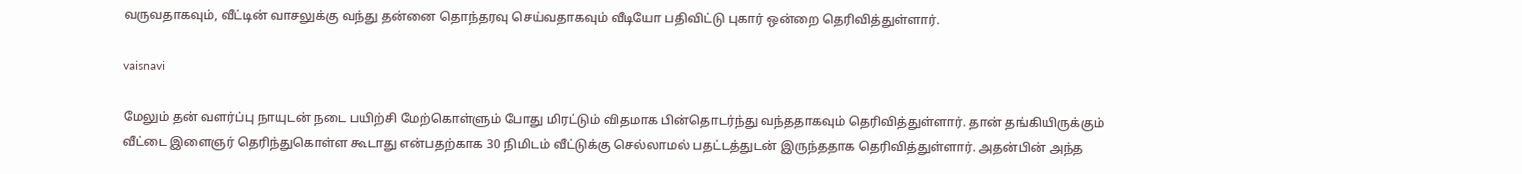வருவதாகவும், வீட்டின் வாசலுக்கு வந்து தன்னை தொந்தரவு செய்வதாகவும் வீடியோ பதிவிட்டு புகார் ஒன்றை தெரிவித்துள்ளார்.

vaisnavi

மேலும் தன் வளர்ப்பு நாயுடன் நடை பயிற்சி மேற்கொள்ளும் போது மிரட்டும் விதமாக பின்தொடர்ந்து வந்ததாகவும் தெரிவித்துள்ளார். தான் தங்கியிருக்கும் வீட்டை இளைஞர் தெரிந்துகொள்ள கூடாது என்பதற்காக 30 நிமிடம் வீட்டுக்கு செல்லாமல் பதட்டத்துடன் இருந்ததாக தெரிவித்துள்ளார். அதன்பின் அந்த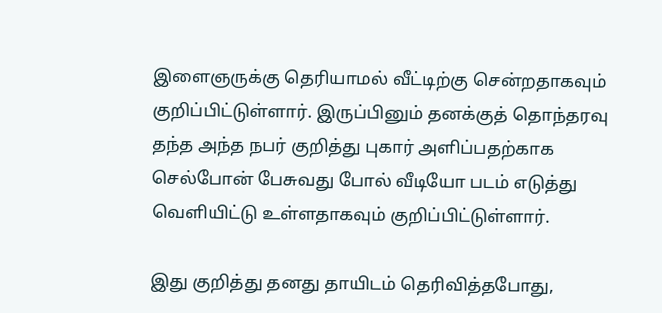இளைஞருக்கு தெரியாமல் வீட்டிற்கு சென்றதாகவும் குறிப்பிட்டுள்ளார். இருப்பினும் தனக்குத் தொந்தரவு தந்த அந்த நபர் குறித்து புகார் அளிப்பதற்காக செல்போன் பேசுவது போல் வீடியோ படம் எடுத்து வெளியிட்டு உள்ளதாகவும் குறிப்பிட்டுள்ளார்.

இது குறித்து தனது தாயிடம் தெரிவித்தபோது,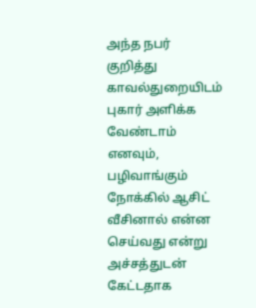அந்த நபர் குறித்து காவல்துறையிடம் புகார் அளிக்க வேண்டாம் எனவும், பழிவாங்கும் நோக்கில் ஆசிட் வீசினால் என்ன செய்வது என்று அச்சத்துடன் கேட்டதாக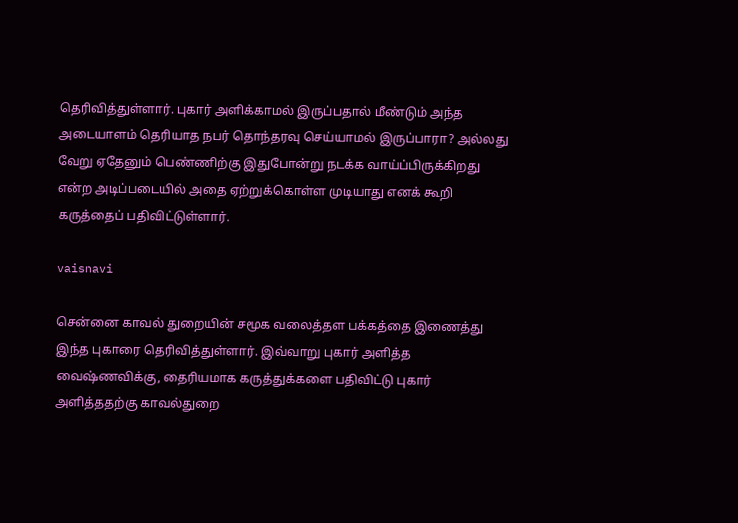தெரிவித்துள்ளார். புகார் அளிக்காமல் இருப்பதால் மீண்டும் அந்த அடையாளம் தெரியாத நபர் தொந்தரவு செய்யாமல் இருப்பாரா? அல்லது வேறு ஏதேனும் பெண்ணிற்கு இதுபோன்று நடக்க வாய்ப்பிருக்கிறது என்ற அடிப்படையில் அதை ஏற்றுக்கொள்ள முடியாது எனக் கூறி கருத்தைப் பதிவிட்டுள்ளார்.

vaisnavi

சென்னை காவல் துறையின் சமூக வலைத்தள பக்கத்தை இணைத்து இந்த புகாரை தெரிவித்துள்ளார். இவ்வாறு புகார் அளித்த வைஷ்ணவிக்கு, தைரியமாக கருத்துக்களை பதிவிட்டு புகார் அளித்ததற்கு காவல்துறை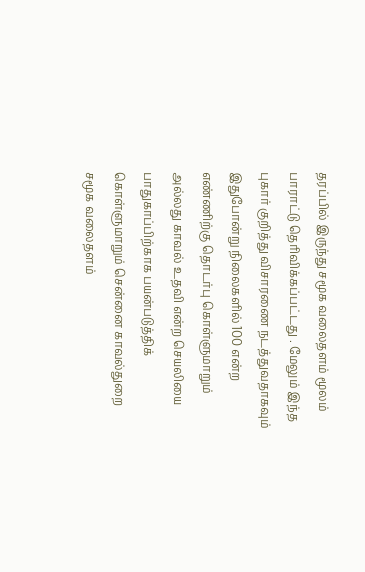தரப்பில் இருந்து சமூக வலைதளம் மூலம் பாராட்டு தெரிவிக்கப்பட்டது . மேலும் இந்த புகார் குறித்து விசாரணை நடத்துவதாகவும் இதுபோன்று நிலைகளில் 100 என்ற எண்ணிற்கு தொடர்பு கொள்ளுமாறும் அல்லது காவல் உதவி என்ற செயலியை பாதுகாப்பிற்காக பயன்படுத்திக் கொள்ளுமாறும் சென்னை காவல்துறை சமூக வலைதளம்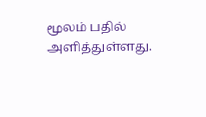மூலம் பதில் அளித்துள்ளது.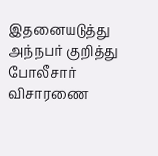இதனையடுத்து அந்நபர் குறித்து போலீசார் விசாரணை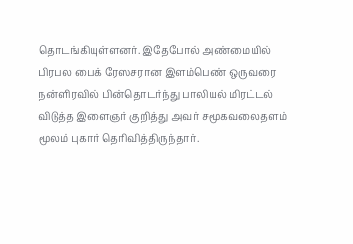தொடங்கியுள்ளனர். இதேபோல் அண்மையில் பிரபல பைக் ரேஸசரான இளம்பெண் ஒருவரை நன்ளிரவில் பின்தொடர்ந்து பாலியல் மிரட்டல் விடுத்த இளைஞர் குறித்து அவர் சமூகவலைதளம் மூலம் புகார் தெரிவித்திருந்தார்.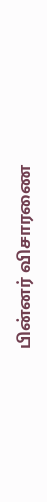பின்னர் விசாரணை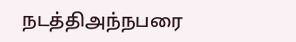நடத்திஅந்நபரை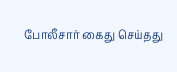போலீசார் கைது செய்தது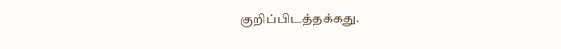குறிப்பிடத்தக்கது.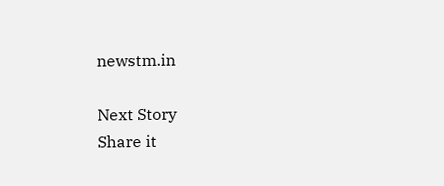newstm.in

Next Story
Share it